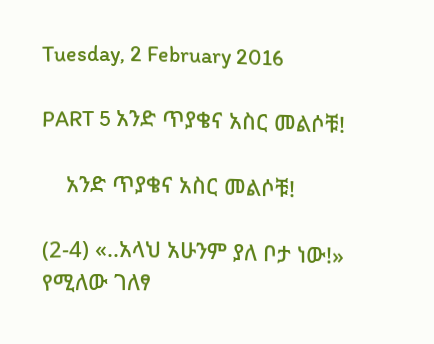Tuesday, 2 February 2016

PART 5 አንድ ጥያቄና አስር መልሶቹ!

    አንድ ጥያቄና አስር መልሶቹ!

(2-4) «..አላህ አሁንም ያለ ቦታ ነው!» የሚለው ገለፃ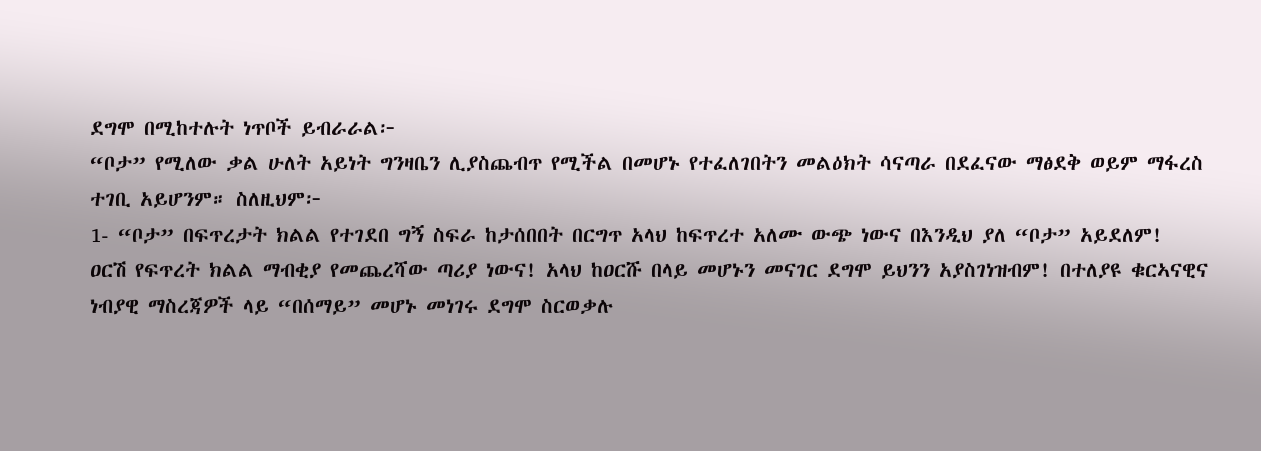ደግሞ በሚከተሉት ነጥቦች ይብራራል፦
“ቦታ” የሚለው ቃል ሁለት አይነት ግንዛቤን ሊያስጨብጥ የሚችል በመሆኑ የተፈለገበትን መልዕክት ሳናጣራ በደፈናው ማፅደቅ ወይም ማፋረስ ተገቢ አይሆንም። ስለዚህም፦
1- “ቦታ” በፍጥረታት ክልል የተገደበ ግኝ ስፍራ ከታሰበበት በርግጥ አላህ ከፍጥረተ አለሙ ውጭ ነውና በእንዲህ ያለ “ቦታ” አይደለም!
ዐርሽ የፍጥረት ክልል ማብቂያ የመጨረሻው ጣሪያ ነውና! አላህ ከዐርሹ በላይ መሆኑን መናገር ደግሞ ይህንን አያስገነዝብም! በተለያዩ ቁርኣናዊና ነብያዊ ማስረጃዎች ላይ “በሰማይ” መሆኑ መነገሩ ደግሞ ስርወቃሉ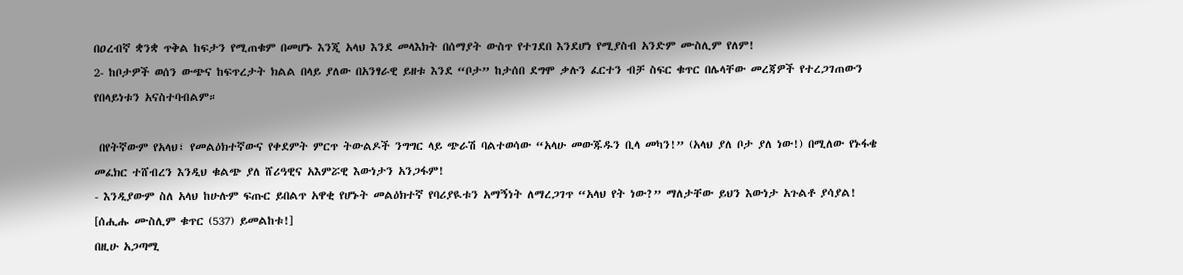በዐረብኛ ቋንቋ ጥቅል ከፍታን የሚጠቁም በመሆኑ እንጂ አላህ እንደ መላእክት በሰማያት ውስጥ የተገደበ እንደሆነ የሚያስብ አንድም ሙስሊም የለም!
2- ከቦታዎች ወሰን ውጭና ከፍጥረታት ክልል በላይ ያለው በአንፃራዊ ይዘቱ እንደ “ቦታ” ከታሰበ ደግሞ ቃሉን ፈርተን ብቻ ስፍር ቁጥር በሌላቸው መረጃዎች የተረጋገጠውን የበላይነቱን አናስተባብልም።

 በየትኛውም የአላህ፣ የመልዕክተኛውና የቀደምት ምርጥ ትውልዶች ንግግር ላይ ጭራሽ ባልተወሳው “አላሁ መውጁዱን ቢላ መካን!” (አላህ ያለ ቦታ ያለ ነው!) በሚለው የኑፋቄ መፈክር ተሸብረን እንዲህ ቁልጭ ያለ ሸሪዓዊና አእምሯዊ እውነታን አንጋፋም!
- እንዲያውም ስለ አላህ ከሁሉም ፍጡር ይበልጥ አዋቂ የሆኑት መልዕክተኛ የባሪያዪቱን አማኝነት ለማረጋገጥ “አላህ የት ነው?” ማለታቸው ይህን እውነታ አጉልቶ ያሳያል! [ሰሒሑ ሙስሊም ቁጥር (537) ይመልከቱ!]
በዚሁ አጋጣሚ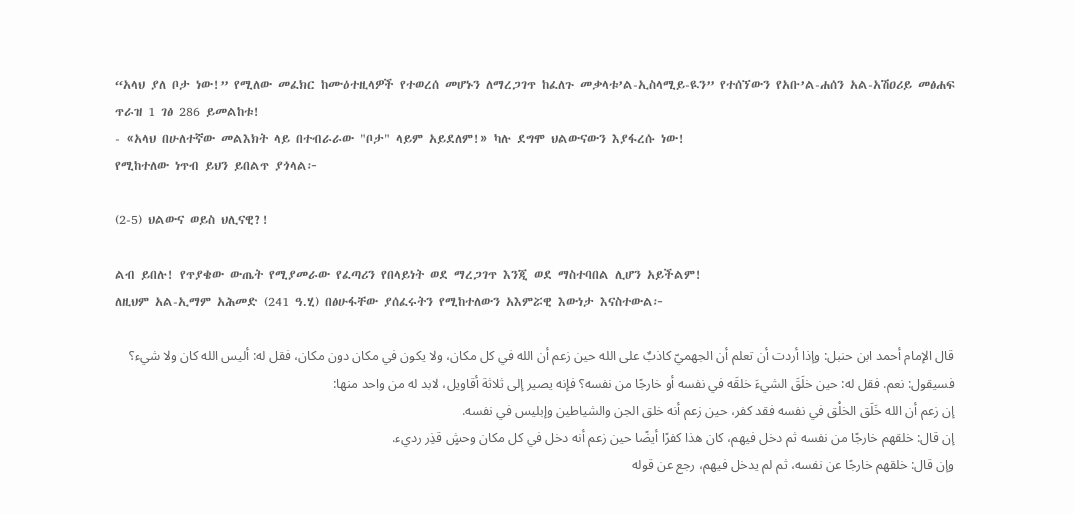“አላህ ያለ ቦታ ነው!” የሚለው መፈክር ከሙዕተዚላዎች የተወረሰ መሆኑን ለማረጋገጥ ከፈለጉ መቃላቱ’ል-ኢስላሚይ-ዪን” የተሰኘውን የአቡ’ል-ሐሰን አል-አሽዐሪይ መፅሐፍ ጥራዝ 1 ገፅ 286 ይመልከቱ!
- «አላህ በሁለተኛው መልእክት ላይ በተብራራው "ቦታ" ላይም አይደለም!» ካሉ ደግሞ ህልውናውን እያፋረሱ ነው!
የሚከተለው ነጥብ ይህን ይበልጥ ያጎላል፦

(2-5) ህልውና ወይስ ህሊናዊ?!

ልብ ይበሉ! የጥያቄው ውጤት የሚያመራው የፈጣሪን የበላይነት ወደ ማረጋገጥ እንጂ ወደ ማስተባበል ሊሆን አይችልም!
ለዚህም አል-ኢማም አሕመድ (241 ዓ.ሂ) በፅሁፋቸው ያሰፈሩትን የሚከተለውን አእምሯዊ እውነታ እናስተውል፦

قال الإمام أحمد ابن حنبل: وإذا أردت أن تعلم أن الجهميّ كاذبٌ على الله حين زعم أن الله في كل مكان، ولا يكون في مكان دون مكان، فقل له: أليس الله كان ولا شيء؟ فسيقول: نعم. فقل له: حين خلَقَ الشيءَ خلقَه في نفسه أو خارجًا من نفسه؟ فإنه يصير إلى ثلاثة أقاويل، لابد له من واحد منها:
إن زعم أن الله خَلَق الخلْق في نفسه فقد كفر، حين زعم أنه خلق الجن والشياطين وإبليس في نفسه.
إن قال: خلقهم خارجًا من نفسه ثم دخل فيهم، كان هذا كفرًا أيضًا حين زعم أنه دخل في كل مكان وحشٍ قذِر رديء.
وإن قال: خلقهم خارجًا عن نفسه، ثم لم يدخل فيهم، رجع عن قوله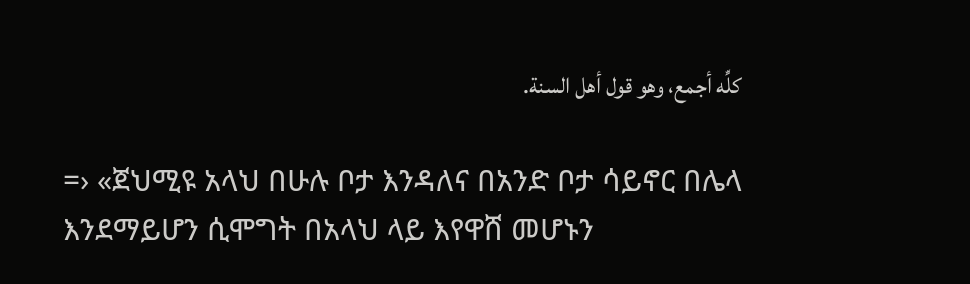كلِّه أجمع، وهو قول أهل السنة.

=› «ጀህሚዩ አላህ በሁሉ ቦታ እንዳለና በአንድ ቦታ ሳይኖር በሌላ እንደማይሆን ሲሞግት በአላህ ላይ እየዋሸ መሆኑን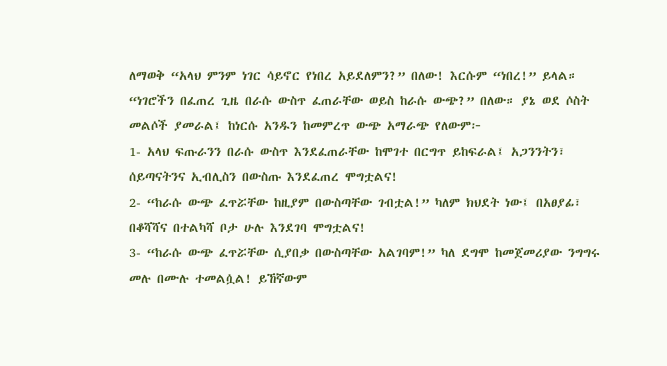ለማወቅ “አላህ ምንም ነገር ሳይኖር የነበረ አይደለምን?” በለው! እርሱም “ነበረ!” ይላል። “ነገሮችን በፈጠረ ጊዜ በራሱ ውስጥ ፈጠራቸው ወይስ ከራሱ ውጭ?” በለው። ያኔ ወደ ሶስት መልሶች ያመራል፤ ከነርሱ አንዱን ከመምረጥ ውጭ አማራጭ የለውም፦
1- አላህ ፍጡራንን በራሱ ውስጥ እንደፈጠራቸው ከሞገተ በርግጥ ይከፍራል፤ አጋንንትን፣ ሰይጣናትንና ኢብሊስን በውስጡ እንደፈጠረ ሞግቷልና!
2- “ከራሱ ውጭ ፈጥሯቸው ከዚያም በውስጣቸው ገብቷል!” ካለም ክህደት ነው፤ በአፀያፊ፣ በቆሻሻና በተልካሻ ቦታ ሁሉ እንደገባ ሞግቷልና!
3- “ከራሱ ውጭ ፈጥሯቸው ሲያበቃ በውስጣቸው አልገባም!” ካለ ደግሞ ከመጀመሪያው ንግግሩ መሉ በሙሉ ተመልሷል! ይኸኛውም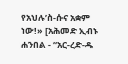የአህሉ’ስ-ሱና አቋም ነው!» [አሕመድ ኢብኑ ሐንበል - “አር-ረድ-ዱ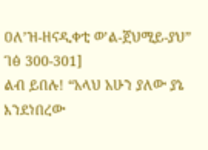ዐለ’ዝ-ዘናዲቀቲ ወ’ል-ጀህሚይ-ያህ” ገፅ 300-301]
ልብ ይበሉ! “አላህ አሁን ያለው ያኔ እንደነበረው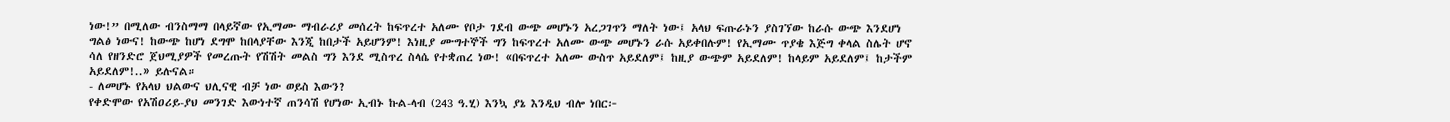ነው!” በሚለው ብንስማማ በላይኛው የኢማሙ ማብራሪያ መሰረት ከፍጥረተ አለሙ የቦታ ገደብ ውጭ መሆኑን አረጋገጥን ማለት ነው፤ አላህ ፍጡራኑን ያስገኘው ከራሱ ውጭ እንደሆነ ግልፅ ነውና! ከውጭ ከሆነ ደግሞ ከበላያቸው እንጂ ከበታች አይሆንም! እነዚያ ሙግተኞች ግን ከፍጥረተ አለሙ ውጭ መሆኑን ራሱ አይቀበሉም! የኢማሙ ጥያቄ እጅግ ቀላል ስሌት ሆኖ ሳለ የዘንድሮ ጀህሚያዎች የመረጡት የሽሽት መልስ ግን እንደ ሚስጥረ ስላሴ የተቋጠረ ነው! «በፍጥረተ አለሙ ውስጥ አይደለም፤ ከዚያ ውጭም አይደለም! ከላይም አይደለም፤ ከታችም አይደለም!..» ይሉናል።
- ለመሆኑ የአላህ ህልውና ህሊናዊ ብቻ ነው ወይስ እውን?
የቀድሞው የአሽዐሪይ-ያህ መንገድ እውነተኛ ጠንሳሽ የሆነው ኢብኑ ኩል-ላብ (243 ዓ.ሂ) እንኳ ያኔ እንዲህ ብሎ ነበር፦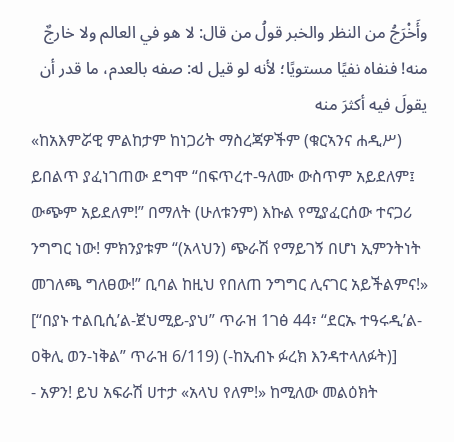وأَخْرَجُ من النظر والخبر قولُ من قال: لا هو في العالم ولا خارجٌ منه! فنفاه نفيًا مستويًا؛ لأنه لو قيل له: صفه بالعدم، ما قدر أن يقولَ فيه أكثرَ منه
«ከአእምሯዊ ምልከታም ከነጋሪት ማስረጃዎችም (ቁርኣንና ሐዲሥ) ይበልጥ ያፈነገጠው ደግሞ “በፍጥረተ-ዓለሙ ውስጥም አይደለም፤ ውጭም አይደለም!” በማለት (ሁለቱንም) እኩል የሚያፈርሰው ተናጋሪ ንግግር ነው! ምክንያቱም “(አላህን) ጭራሽ የማይገኝ በሆነ ኢምንትነት መገለጫ ግለፀው!” ቢባል ከዚህ የበለጠ ንግግር ሊናገር አይችልምና!»
[“በያኑ ተልቢሲ’ል-ጀህሚይ-ያህ” ጥራዝ 1ገፅ 44፣ “ደርኡ ተዓሩዲ’ል-ዐቅሊ ወን-ነቅል” ጥራዝ 6/119) (-ከኢብኑ ፉረክ እንዳተላለፉት)]
- አዎን! ይህ አፍራሽ ሀተታ «አላህ የለም!» ከሚለው መልዕክት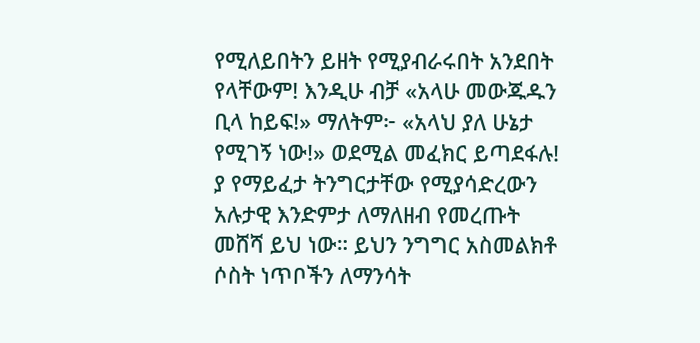የሚለይበትን ይዘት የሚያብራሩበት አንደበት የላቸውም! እንዲሁ ብቻ «አላሁ መውጁዱን ቢላ ከይፍ!» ማለትም፦ «አላህ ያለ ሁኔታ የሚገኝ ነው!» ወደሚል መፈክር ይጣደፋሉ! ያ የማይፈታ ትንግርታቸው የሚያሳድረውን አሉታዊ እንድምታ ለማለዘብ የመረጡት መሸሻ ይህ ነው። ይህን ንግግር አስመልክቶ ሶስት ነጥቦችን ለማንሳት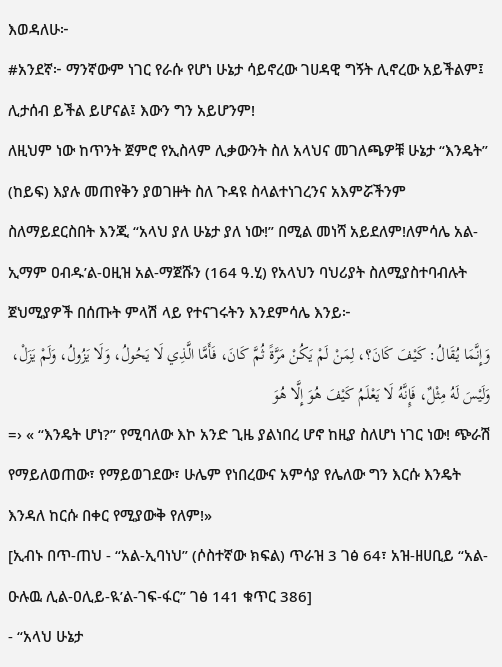እወዳለሁ፦
#አንደኛ፦ ማንኛውም ነገር የራሱ የሆነ ሁኔታ ሳይኖረው ገሀዳዊ ግኝት ሊኖረው አይችልም፤ ሊታሰብ ይችል ይሆናል፤ እውን ግን አይሆንም!
ለዚህም ነው ከጥንት ጀምሮ የኢስላም ሊቃውንት ስለ አላህና መገለጫዎቹ ሁኔታ “እንዴት” (ከይፍ) እያሉ መጠየቅን ያወገዙት ስለ ጉዳዩ ስላልተነገረንና አእምሯችንም ስለማይደርስበት እንጂ “አላህ ያለ ሁኔታ ያለ ነው!” በሚል መነሻ አይደለም!ለምሳሌ አል-ኢማም ዐብዱ’ል-ዐዚዝ አል-ማጀሹን (164 ዓ.ሂ) የአላህን ባህሪያት ስለሚያስተባብሉት ጀህሚያዎች በሰጡት ምላሽ ላይ የተናገሩትን እንደምሳሌ እንይ፦
وَإِنَّمَا يُقَالُ: كَيْفَ كَانَ؟، لِمَنْ لَمْ يَكُنْ مَرَّةً ثُمَّ كَانَ، فَأَمَّا الَّذِي لَا يَحُولُ، وَلَا يَزُولُ، وَلَمْ يَزَلْ، وَلَيْسَ لَهُ مِثْلٌ، فَإِنَّهُ لَا يَعْلَمُ كَيْفَ هُوَ إِلَّا هُوَ
=› « “እንዴት ሆነ?” የሚባለው እኮ አንድ ጊዜ ያልነበረ ሆኖ ከዚያ ስለሆነ ነገር ነው! ጭራሽ የማይለወጠው፣ የማይወገደው፣ ሁሌም የነበረውና አምሳያ የሌለው ግን እርሱ እንዴት እንዳለ ከርሱ በቀር የሚያውቅ የለም!»
[ኢብኑ በጥ-ጠህ - “አል-ኢባነህ” (ሶስተኛው ክፍል) ጥራዝ 3 ገፅ 64፣ አዝ-ዘሀቢይ “አል-ዑሉዉ ሊል-ዐሊይ-ዪ’ል-ገፍ-ፋር” ገፅ 141 ቁጥር 386]
- “አላህ ሁኔታ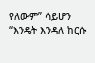የለውም” ሳይሆን “እንዴት እንዳለ ከርሱ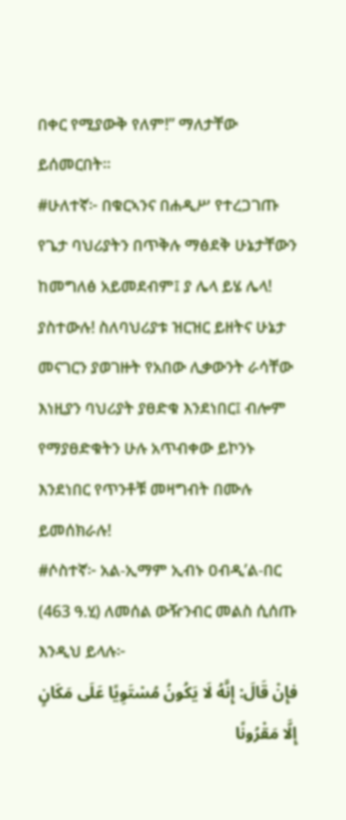በቀር የሚያውቅ የለም!” ማለታቸው ይሰመርበት።
#ሁለተኛ፦ በቁርኣንና በሐዲሥ የተረጋገጡ የጌታ ባህሪያትን በጥቅሉ ማፅደቅ ሁኔታቸውን ከመግለፅ አይመደብም፤ ያ ሌላ ይሄ ሌላ! ያስተውሉ! ስለባህሪያቱ ዝርዝር ይዘትና ሁኔታ መናገርን ያወገዙት የአበው ሊቃውንት ራሳቸው እነዚያን ባህሪያት ያፀድቁ እንደነበር፤ ብሎም የማያፀድቁትን ሁሉ አጥብቀው ይኮንኑ እንደነበር የጥንቶቹ መዛግብት በሙሉ ይመሰክራሉ!
#ሶስተኛ፦ አል-ኢማም ኢብኑ ዐብዲ’ል-በር (463 ዓ.ሂ) ለመሰል ውዥንብር መልስ ሲሰጡ እንዲህ ይላሉ፦
فإِنْ قَالَ: إِنَّهُ لَا يَكُونُ مُسْتَوِيًا عَلَى مَكَانٍ إِلَّا مَقْرُونًا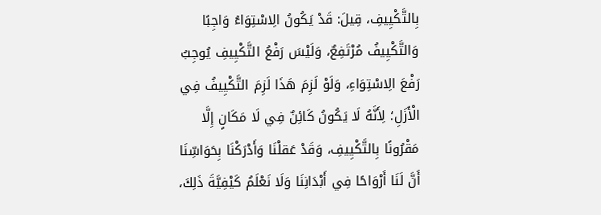بِالتَّكْيِيفِ، قِيلَ: قَدْ يَكُونُ الِاسْتِوَاءُ وَاجِبًا وَالتَّكْيِيفُ مُرْتَفِعٌ، وَلَيْسَ رَفْعُ التَّكْيِيفِ يُوجِبُ رَفْعَ الِاسْتِوَاءِ، وَلَوْ لَزِمَ هَذَا لَزِمَ التَّكْيِيفُ فِي الْأَزَلِ؛ لِأَنَّهُ لَا يَكُونُ كَائِنٌ فِي لَا مَكَانٍ إِلَّا مَقْرُونًا بِالتَّكْيِيفِ، وَقَدْ عَقلْنَا وَأَدْرَكْنَا بِحَوَاسِّنَا أَنَّ لَنَا أَرْوَاحًا فِي أَبْدَانِنَا وَلَا نَعْلَمُ كَيْفِيَّةَ ذَلِكَ،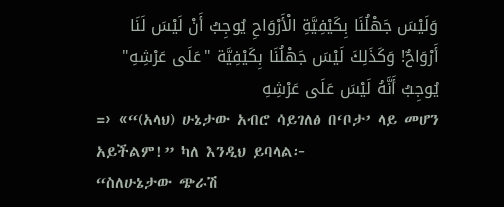وَلَيْسَ جَهْلُنَا بِكَيْفِيَّةِ الْأَرْوَاحِ يُوجِبُ أَنْ لَيْسَ لَنَا أَرْوَاحٌ! وَكَذَلِكَ لَيْسَ جَهْلُنَا بِكَيْفِيَّة "عَلَى عَرْشِهِ" يُوجِبُ أَنَّهُ لَيْسَ عَلَى عَرْشِهِ
=› «“(አላህ) ሁኔታው አብሮ ሳይገለፅ በ‘ቦታ’ ላይ መሆን አይችልም!” ካለ እንዲህ ይባላል፦
“ስለሁኔታው ጭራሽ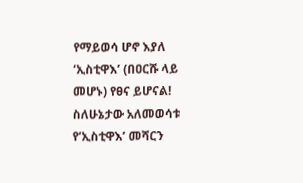የማይወሳ ሆኖ እያለ ‘ኢስቲዋእ’ (በዐርሹ ላይ መሆኑ) የፀና ይሆናል! ስለሁኔታው አለመወሳቱ የ‘ኢስቲዋእ’ መሻርን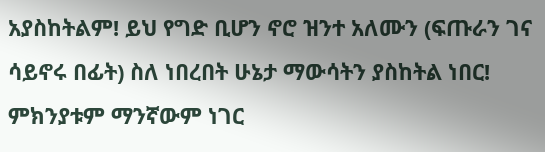አያስከትልም! ይህ የግድ ቢሆን ኖሮ ዝንተ አለሙን (ፍጡራን ገና ሳይኖሩ በፊት) ስለ ነበረበት ሁኔታ ማውሳትን ያስከትል ነበር! ምክንያቱም ማንኛውም ነገር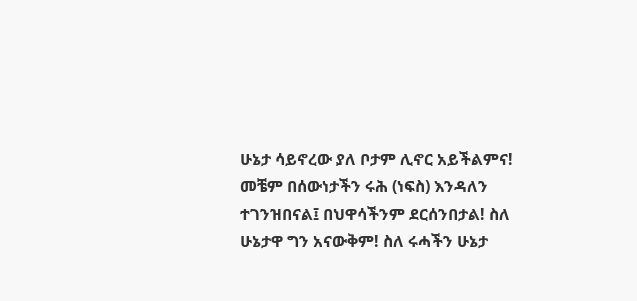ሁኔታ ሳይኖረው ያለ ቦታም ሊኖር አይችልምና! መቼም በሰውነታችን ሩሕ (ነፍስ) እንዳለን ተገንዝበናል፤ በህዋሳችንም ደርሰንበታል! ስለ ሁኔታዋ ግን አናውቅም! ስለ ሩሓችን ሁኔታ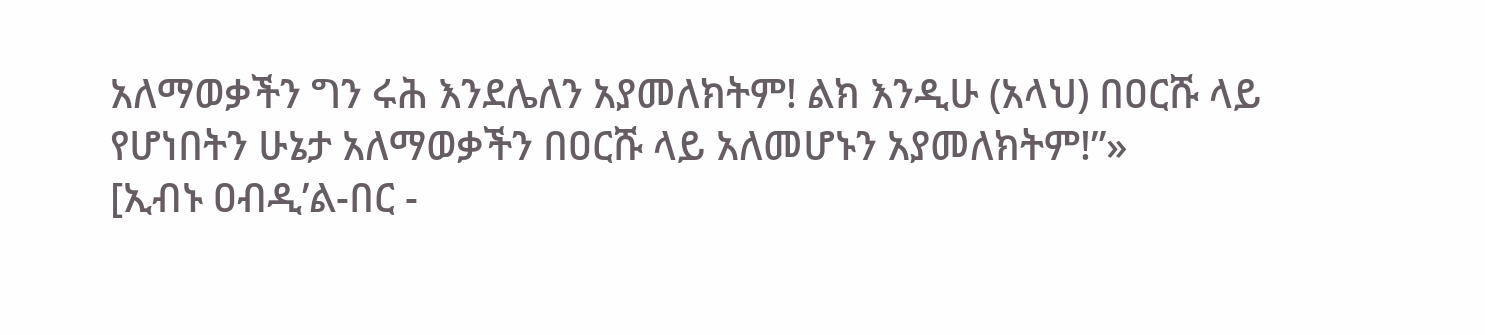አለማወቃችን ግን ሩሕ እንደሌለን አያመለክትም! ልክ እንዲሁ (አላህ) በዐርሹ ላይ የሆነበትን ሁኔታ አለማወቃችን በዐርሹ ላይ አለመሆኑን አያመለክትም!”»
[ኢብኑ ዐብዲ’ል-በር -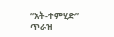“አት-ተምሂድ” ጥራዝ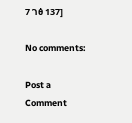7 ገፅ 137]

No comments:

Post a Comment